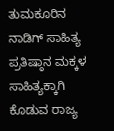ತುಮಕೂರಿನ ನಾಡಿಗ್ ಸಾಹಿತ್ಯ ಪ್ರತಿಷ್ಠಾನ ಮಕ್ಕಳ ಸಾಹಿತ್ಯಕ್ಕಾಗಿ ಕೊಡುವ ರಾಜ್ಯ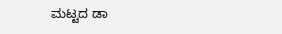ಮಟ್ಟದ ಡಾ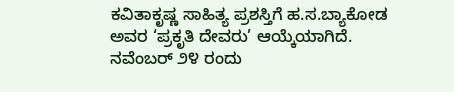ಕವಿತಾಕೃಷ್ಣ ಸಾಹಿತ್ಯ ಪ್ರಶಸ್ತಿಗೆ ಹ.ಸ.ಬ್ಯಾಕೋಡ ಅವರ ‘ಪ್ರಕೃತಿ ದೇವರು’ ಆಯ್ಕೆಯಾಗಿದೆ.
ನವೆಂಬರ್ ೨೪ ರಂದು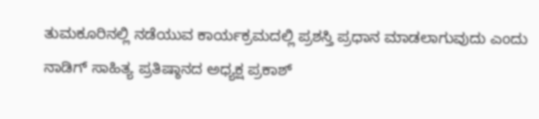ತುಮಕೂರಿನಲ್ಲಿ ನಡೆಯುವ ಕಾರ್ಯಕ್ರಮದಲ್ಲಿ ಪ್ರಶಸ್ತಿ ಪ್ರಧಾನ ಮಾಡಲಾಗುವುದು ಎಂದು ನಾಡಿಗ್ ಸಾಹಿತ್ಯ ಪ್ರತಿಷ್ಠಾನದ ಅಧ್ಯಕ್ಷ ಪ್ರಕಾಶ್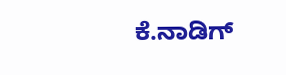ಕೆ.ನಾಡಿಗ್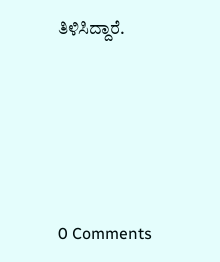ತಿಳಿಸಿದ್ದಾರೆ.






0 Comments